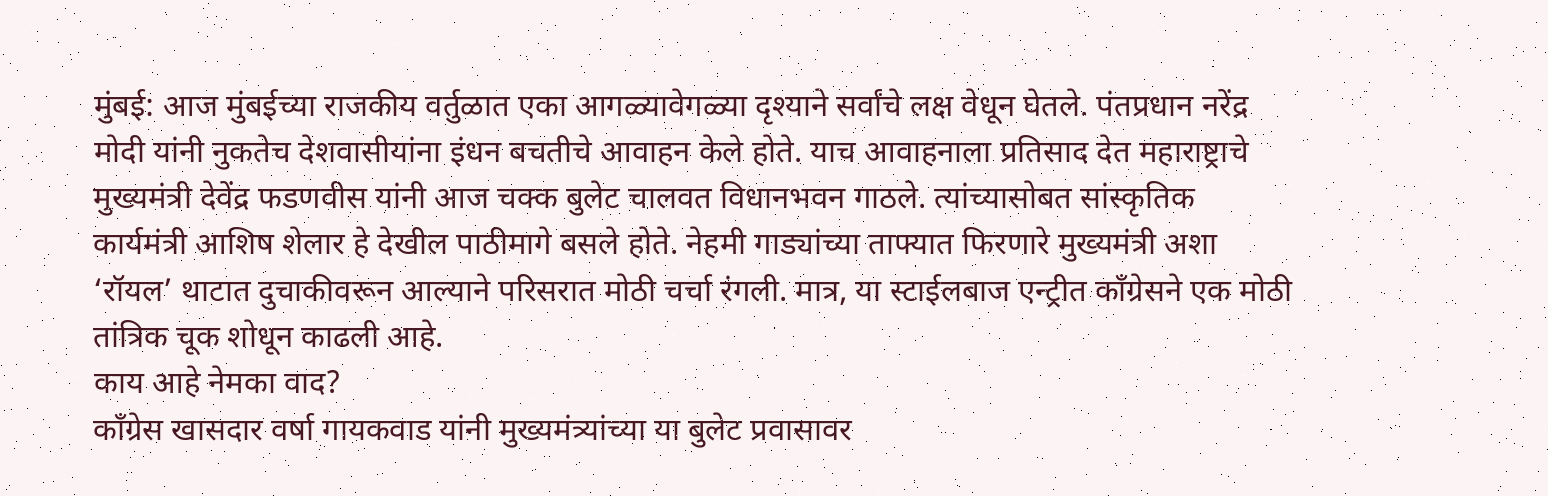मुंबई: आज मुंबईच्या राजकीय वर्तुळात एका आगळ्यावेगळ्या दृश्याने सर्वांचे लक्ष वेधून घेतले. पंतप्रधान नरेंद्र मोदी यांनी नुकतेच देशवासीयांना इंधन बचतीचे आवाहन केले होते. याच आवाहनाला प्रतिसाद देत महाराष्ट्राचे मुख्यमंत्री देवेंद्र फडणवीस यांनी आज चक्क बुलेट चालवत विधानभवन गाठले. त्यांच्यासोबत सांस्कृतिक कार्यमंत्री आशिष शेलार हे देखील पाठीमागे बसले होते. नेहमी गाड्यांच्या ताफ्यात फिरणारे मुख्यमंत्री अशा ‘रॉयल’ थाटात दुचाकीवरून आल्याने परिसरात मोठी चर्चा रंगली. मात्र, या स्टाईलबाज एन्ट्रीत काँग्रेसने एक मोठी तांत्रिक चूक शोधून काढली आहे.
काय आहे नेमका वाद?
काँग्रेस खासदार वर्षा गायकवाड यांनी मुख्यमंत्र्यांच्या या बुलेट प्रवासावर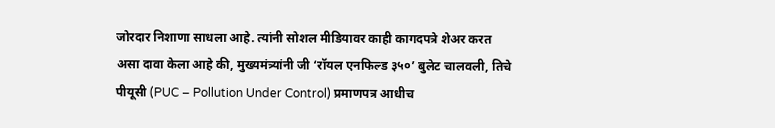जोरदार निशाणा साधला आहे. त्यांनी सोशल मीडियावर काही कागदपत्रे शेअर करत असा दावा केला आहे की, मुख्यमंत्र्यांनी जी ‘रॉयल एनफिल्ड ३५०’ बुलेट चालवली, तिचे पीयूसी (PUC – Pollution Under Control) प्रमाणपत्र आधीच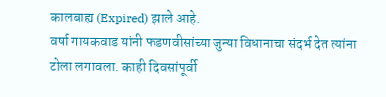कालबाह्य (Expired) झाले आहे.
वर्षा गायकवाड यांनी फडणवीसांच्या जुन्या विधानाचा संदर्भ देत त्यांना टोला लगावला. काही दिवसांपूर्वी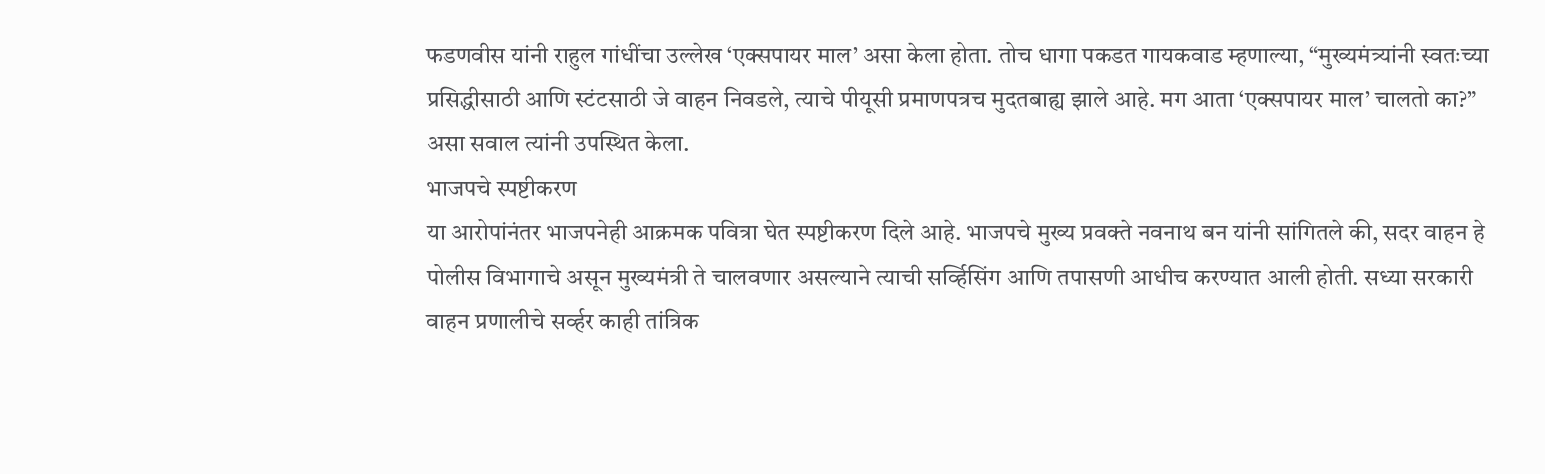फडणवीस यांनी राहुल गांधींचा उल्लेख ‘एक्सपायर माल’ असा केला होता. तोच धागा पकडत गायकवाड म्हणाल्या, “मुख्यमंत्र्यांनी स्वतःच्या प्रसिद्धीसाठी आणि स्टंटसाठी जे वाहन निवडले, त्याचे पीयूसी प्रमाणपत्रच मुदतबाह्य झाले आहे. मग आता ‘एक्सपायर माल’ चालतो का?” असा सवाल त्यांनी उपस्थित केला.
भाजपचे स्पष्टीकरण
या आरोपांनंतर भाजपनेही आक्रमक पवित्रा घेत स्पष्टीकरण दिले आहे. भाजपचे मुख्य प्रवक्ते नवनाथ बन यांनी सांगितले की, सदर वाहन हे पोलीस विभागाचे असून मुख्यमंत्री ते चालवणार असल्याने त्याची सर्व्हिसिंग आणि तपासणी आधीच करण्यात आली होती. सध्या सरकारी वाहन प्रणालीचे सर्व्हर काही तांत्रिक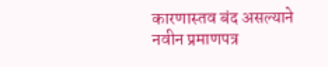कारणास्तव बंद असल्याने नवीन प्रमाणपत्र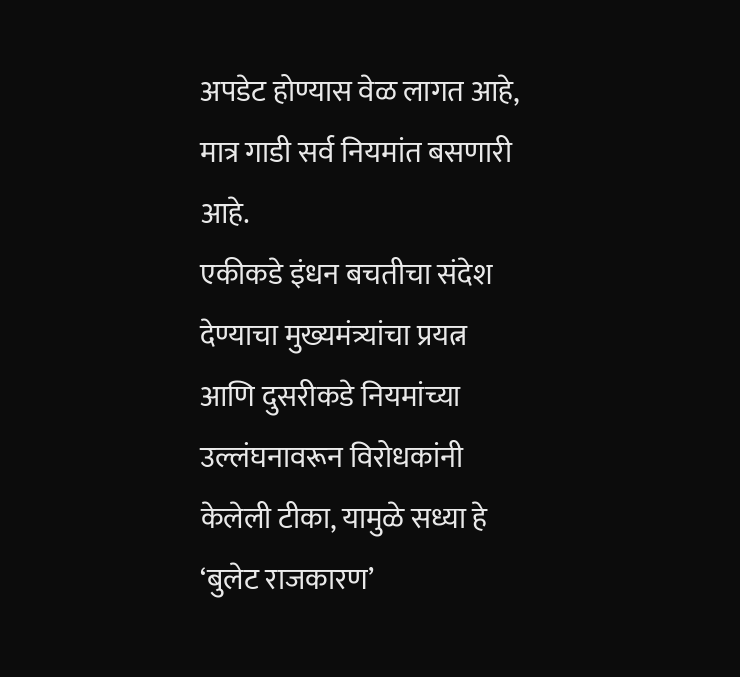अपडेट होण्यास वेळ लागत आहे, मात्र गाडी सर्व नियमांत बसणारी आहे.
एकीकडे इंधन बचतीचा संदेश देण्याचा मुख्यमंत्र्यांचा प्रयत्न आणि दुसरीकडे नियमांच्या उल्लंघनावरून विरोधकांनी केलेली टीका, यामुळे सध्या हे ‘बुलेट राजकारण’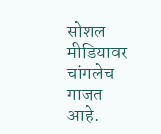सोशल मीडियावर चांगलेच गाजत आहे.